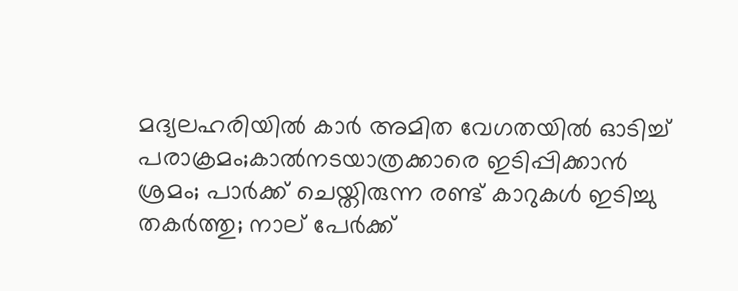മദ്യലഹരിയില്‍ കാര്‍ അമിത വേഗതയില്‍ ഓടിച്ച് പരാക്രമം;കാല്‍നടയാത്രക്കാരെ ഇടിപ്പിക്കാന്‍ ശ്രമം; പാര്‍ക്ക് ചെയ്തിരുന്ന രണ്ട് കാറുകള്‍ ഇടിച്ചു തകര്‍ത്തു; നാല് പേര്‍ക്ക്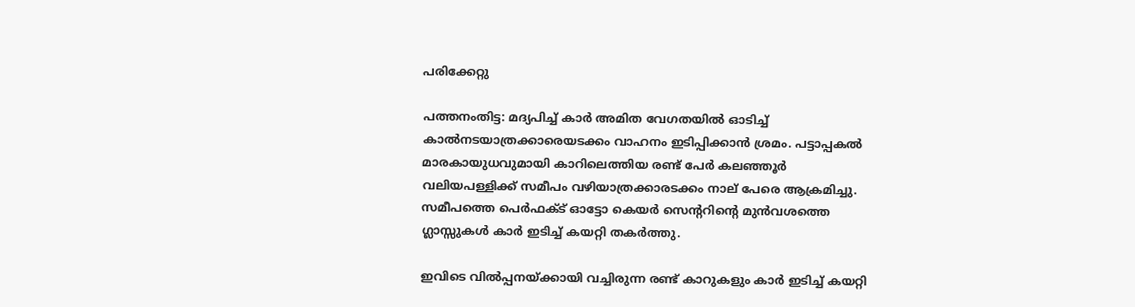പരിക്കേറ്റു

പത്തനംതിട്ട: മദ്യപിച്ച് കാര്‍ അമിത വേഗതയില്‍ ഓടിച്ച് കാല്‍നടയാത്രക്കാരെയടക്കം വാഹനം ഇടിപ്പിക്കാന്‍ ശ്രമം. പട്ടാപ്പകല്‍ മാരകായുധവുമായി കാറിലെത്തിയ രണ്ട് പേര്‍ കലഞ്ഞൂര്‍ വലിയപള്ളിക്ക് സമീപം വഴിയാത്രക്കാരടക്കം നാല് പേരെ ആക്രമിച്ചു. സമീപത്തെ പെര്‍ഫക്ട് ഓട്ടോ കെയര്‍ സെന്ററിന്റെ മുന്‍വശത്തെ ഗ്ലാസ്സുകള്‍ കാര്‍ ഇടിച്ച് കയറ്റി തകര്‍ത്തു.

ഇവിടെ വില്‍പ്പനയ്ക്കായി വച്ചിരുന്ന രണ്ട് കാറുകളും കാര്‍ ഇടിച്ച് കയറ്റി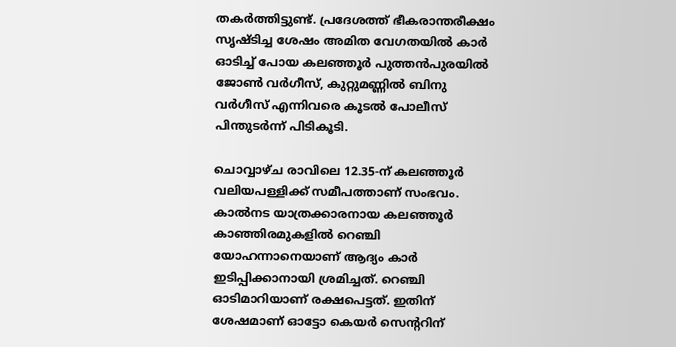തകര്‍ത്തിട്ടുണ്ട്. പ്രദേശത്ത് ഭീകരാന്തരീക്ഷം സൃഷ്ടിച്ച ശേഷം അമിത വേഗതയില്‍ കാര്‍ ഓടിച്ച് പോയ കലഞ്ഞൂര്‍ പുത്തന്‍പുരയില്‍ ജോണ്‍ വര്‍ഗീസ്, കുറ്റുമണ്ണില്‍ ബിനു വര്‍ഗീസ് എന്നിവരെ കൂടല്‍ പോലീസ് പിന്തുടര്‍ന്ന് പിടികൂടി.

ചൊവ്വാഴ്ച രാവിലെ 12.35-ന് കലഞ്ഞൂര്‍ വലിയപള്ളിക്ക് സമീപത്താണ് സംഭവം. കാല്‍നട യാത്രക്കാരനായ കലഞ്ഞൂര്‍ കാഞ്ഞിരമുകളില്‍ റെഞ്ചി യോഹന്നാനെയാണ് ആദ്യം കാര്‍ ഇടിപ്പിക്കാനായി ശ്രമിച്ചത്. റെഞ്ചി ഓടിമാറിയാണ് രക്ഷപെട്ടത്. ഇതിന് ശേഷമാണ് ഓട്ടോ കെയര്‍ സെന്ററിന്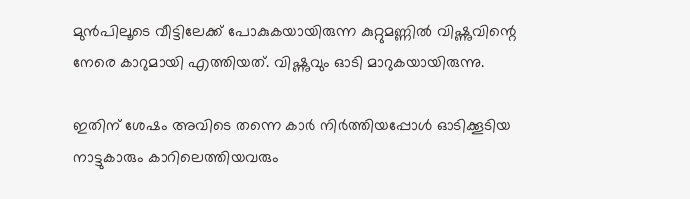മുന്‍പിലൂടെ വീട്ടിലേക്ക് പോകുകയായിരുന്ന കുറ്റുമണ്ണില്‍ വിഷ്ണുവിന്റെ നേരെ കാറുമായി എത്തിയത്. വിഷ്ണുവും ഓടി മാറുകയായിരുന്നു.

ഇതിന് ശേഷം അവിടെ തന്നെ കാര്‍ നിര്‍ത്തിയപ്പോള്‍ ഓടിക്കൂടിയ നാട്ടുകാരും കാറിലെത്തിയവരും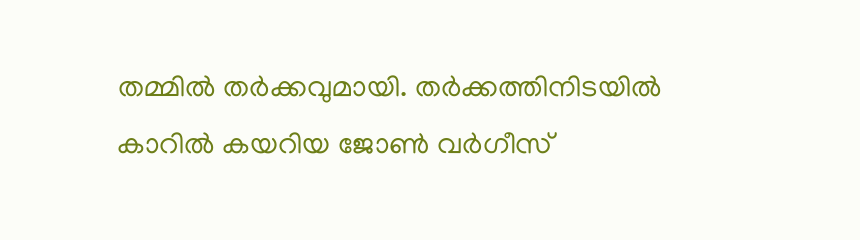തമ്മില്‍ തര്‍ക്കവുമായി. തര്‍ക്കത്തിനിടയില്‍ കാറില്‍ കയറിയ ജോണ്‍ വര്‍ഗീസ്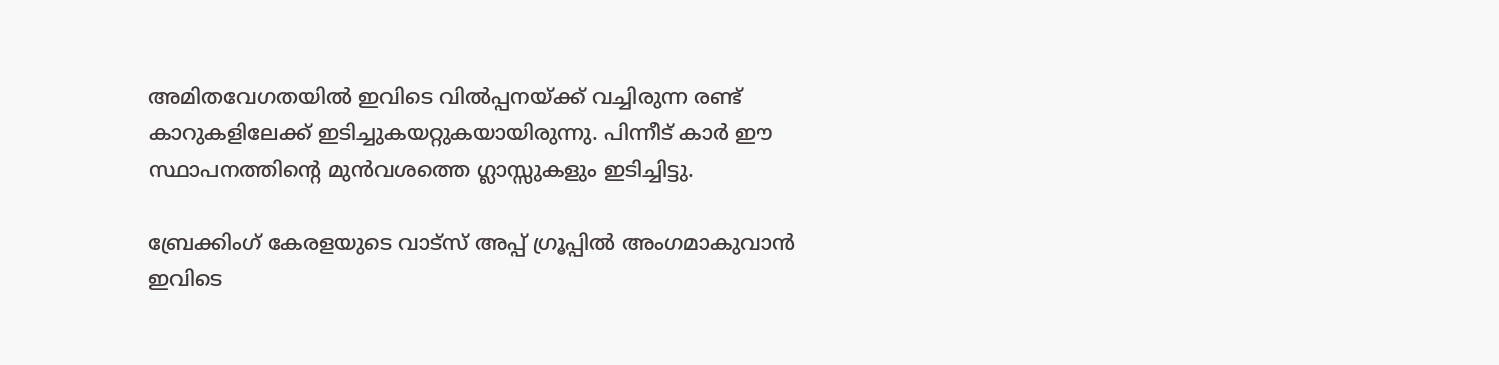അമിതവേഗതയില്‍ ഇവിടെ വില്‍പ്പനയ്ക്ക് വച്ചിരുന്ന രണ്ട് കാറുകളിലേക്ക് ഇടിച്ചുകയറ്റുകയായിരുന്നു. പിന്നീട് കാര്‍ ഈ സ്ഥാപനത്തിന്റെ മുന്‍വശത്തെ ഗ്ലാസ്സുകളും ഇടിച്ചിട്ടു.

ബ്രേക്കിംഗ് കേരളയുടെ വാട്സ് അപ്പ് ഗ്രൂപ്പിൽ അംഗമാകുവാൻ ഇവിടെ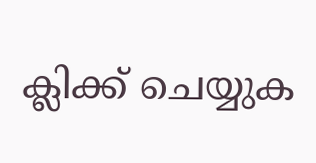ക്ലിക്ക് ചെയ്യുക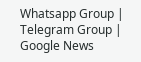Whatsapp Group | Telegram Group | Google News